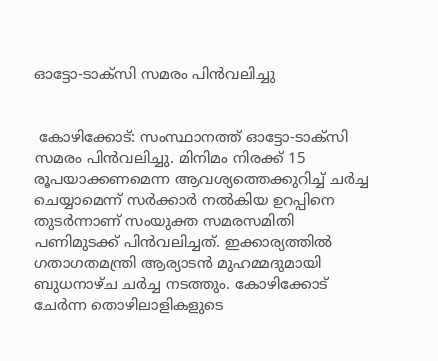ഓട്ടോ-ടാക്‌സി സമരം പിന്‍വലിച്ചു


 കോഴിക്കോട്: സംസ്ഥാനത്ത് ഓട്ടോ-ടാക്‌സി സമരം പിന്‍വലിച്ചു. മിനിമം നിരക്ക് 15 രൂപയാക്കണമെന്ന ആവശ്യത്തെക്കുറിച്ച് ചര്‍ച്ച ചെയ്യാമെന്ന് സര്‍ക്കാര്‍ നല്‍കിയ ഉറപ്പിനെ തുടര്‍ന്നാണ് സംയുക്ത സമരസമിതി പണിമുടക്ക് പിന്‍വലിച്ചത്. ഇക്കാര്യത്തില്‍ ഗതാഗതമന്ത്രി ആര്യാടന്‍ മുഹമ്മദുമായി ബുധനാഴ്ച ചര്‍ച്ച നടത്തും. കോഴിക്കോട് ചേര്‍ന്ന തൊഴിലാളികളുടെ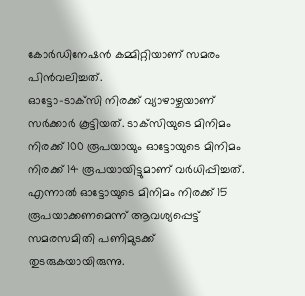കോര്‍ഡിനേഷന്‍ കമ്മിറ്റിയാണ് സമരം പിന്‍വലിച്ചത്.
ഓട്ടോ-ടാക്‌സി നിരക്ക് വ്യാഴാഴ്ചയാണ് സര്‍ക്കാര്‍ കൂട്ടിയത്. ടാക്‌സിയുടെ മിനിമം നിരക്ക് 100 രൂപയായും ഓട്ടോയുടെ മിനിമം നിരക്ക് 14 രൂപയായിട്ടുമാണ് വര്‍ധിപ്പിച്ചത്. എന്നാല്‍ ഓട്ടോയുടെ മിനിമം നിരക്ക് 15 രൂപയാക്കണമെന്ന് ആവശ്യപ്പെട്ട് സമരസമിതി പണിമുടക്ക് തുടരുകയായിരുന്നു.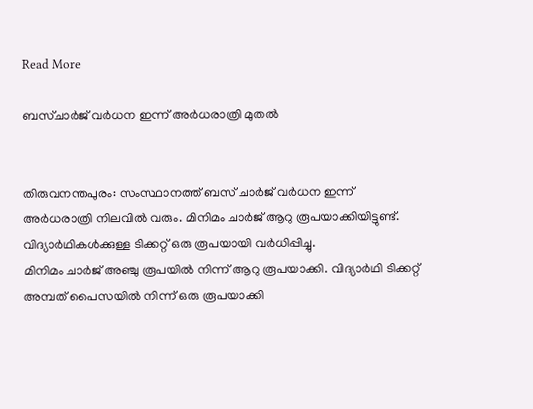Read More

ബസ്ചാര്‍ജ് വര്‍ധന ഇന്ന്‌ അര്‍ധരാത്രി മുതല്‍


തിരുവനന്തപുരം: സംസ്ഥാനത്ത് ബസ് ചാര്‍ജ് വര്‍ധന ഇന്ന്‌ അര്‍ധരാത്രി നിലവില്‍ വരും. മിനിമം ചാര്‍ജ് ആറു രൂപയാക്കിയിട്ടുണ്ട്. വിദ്യാര്‍ഥികള്‍ക്കുള്ള ടിക്കറ്റ് ഒരു രൂപയായി വര്‍ധിപ്പിച്ചു.
മിനിമം ചാര്‍ജ് അഞ്ചു രൂപയില്‍ നിന്ന് ആറു രൂപയാക്കി. വിദ്യാര്‍ഥി ടിക്കറ്റ് അമ്പത് പൈസയില്‍ നിന്ന് ഒരു രൂപയാക്കി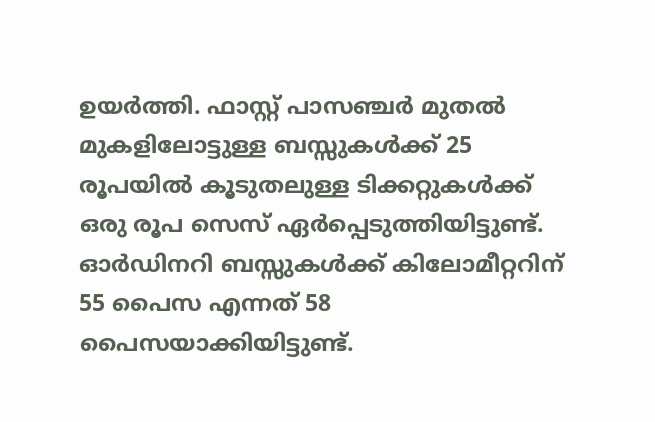ഉയര്‍ത്തി. ഫാസ്റ്റ് പാസഞ്ചര്‍ മുതല്‍ മുകളിലോട്ടുള്ള ബസ്സുകള്‍ക്ക് 25 രൂപയില്‍ കൂടുതലുള്ള ടിക്കറ്റുകള്‍ക്ക് ഒരു രൂപ സെസ് ഏര്‍പ്പെടുത്തിയിട്ടുണ്ട്. ഓര്‍ഡിനറി ബസ്സുകള്‍ക്ക് കിലോമീറ്ററിന് 55 പൈസ എന്നത് 58 പൈസയാക്കിയിട്ടുണ്ട്.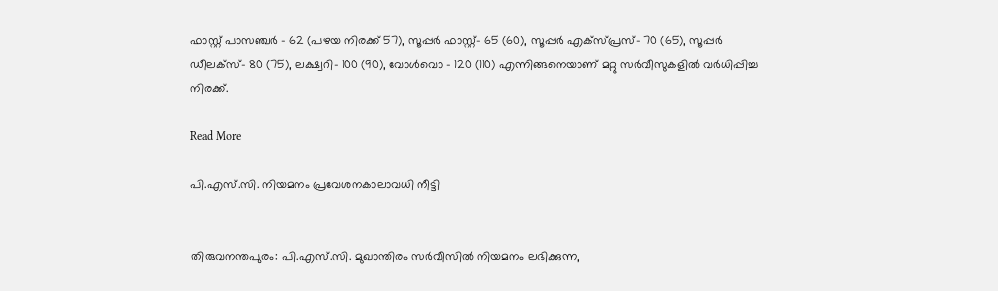ഫാസ്റ്റ് പാസഞ്ചര്‍ - 62 (പഴയ നിരക്ക് 57), സൂപ്പര്‍ ഫാസ്റ്റ്- 65 (60), സൂപ്പര്‍ എക്‌സ്പ്രസ്- 70 (65), സൂപ്പര്‍ ഡീലക്‌സ്- 80 (75), ലക്ഷ്വറി- 100 (90), വോള്‍വൊ - 120 (110) എന്നിങ്ങനെയാണ് മറ്റു സര്‍വീസുകളില്‍ വര്‍ധിപ്പിച്ച നിരക്ക്.

Read More

പി.എസ്‌.സി. നിയമനം പ്രവേശനകാലാവധി നീട്ടി


തിരുവനന്തപുരം: പി.എസ്‌.സി. മുഖാന്തിരം സര്‍വീസില്‍ നിയമനം ലഭിക്കുന്ന,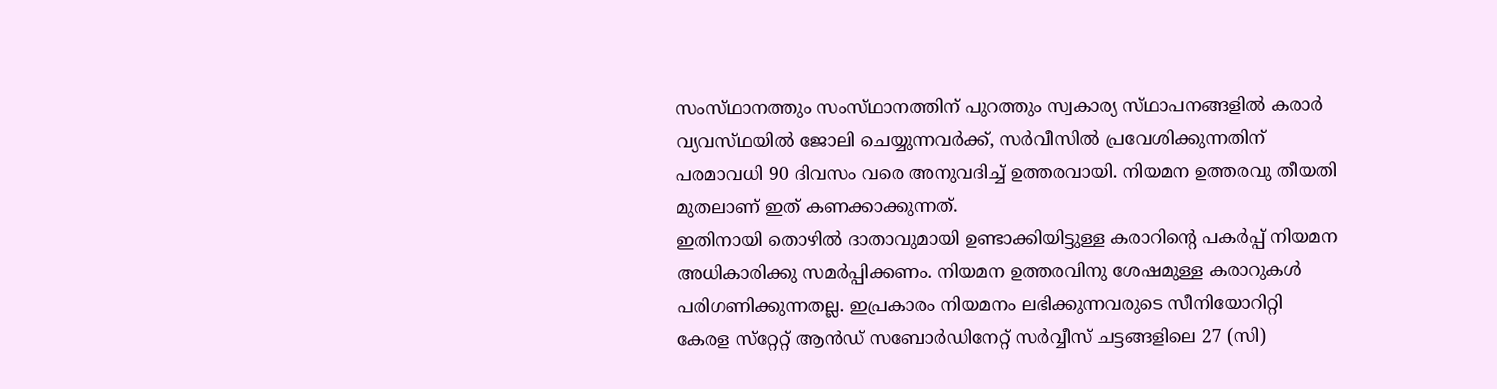സംസ്‌ഥാനത്തും സംസ്‌ഥാനത്തിന്‌ പുറത്തും സ്വകാര്യ സ്‌ഥാപനങ്ങളില്‍ കരാര്‍ വ്യവസ്‌ഥയില്‍ ജോലി ചെയ്യുന്നവര്‍ക്ക്‌, സര്‍വീസില്‍ പ്രവേശിക്കുന്നതിന്‌ പരമാവധി 90 ദിവസം വരെ അനുവദിച്ച്‌ ഉത്തരവായി. നിയമന ഉത്തരവു തീയതി മുതലാണ്‌ ഇത്‌ കണക്കാക്കുന്നത്‌.
ഇതിനായി തൊഴില്‍ ദാതാവുമായി ഉണ്ടാക്കിയിട്ടുള്ള കരാറിന്റെ പകര്‍പ്പ്‌ നിയമന അധികാരിക്കു സമര്‍പ്പിക്കണം. നിയമന ഉത്തരവിനു ശേഷമുള്ള കരാറുകള്‍ പരിഗണിക്കുന്നതല്ല. ഇപ്രകാരം നിയമനം ലഭിക്കുന്നവരുടെ സീനിയോറിറ്റി കേരള സ്‌റ്റേറ്റ്‌ ആന്‍ഡ്‌ സബോര്‍ഡിനേറ്റ്‌ സര്‍വ്വീസ്‌ ചട്ടങ്ങളിലെ 27 (സി)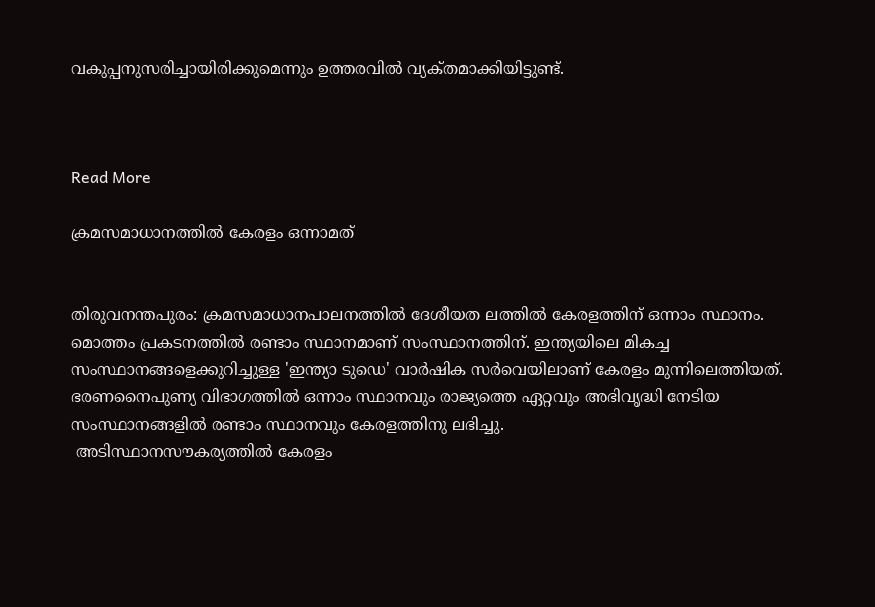വകുപ്പനുസരിച്ചായിരിക്കുമെന്നും ഉത്തരവില്‍ വ്യക്‌തമാക്കിയിട്ടുണ്ട്‌.



Read More

ക്രമസമാധാനത്തില്‍ കേരളം ഒന്നാമത്


തിരുവനന്തപുരം: ക്രമസമാധാനപാലനത്തില്‍ ദേശീയത ലത്തില്‍ കേരളത്തിന് ഒന്നാം സ്ഥാനം. മൊത്തം പ്രകടനത്തില്‍ രണ്ടാം സ്ഥാനമാണ് സംസ്ഥാനത്തിന്. ഇന്ത്യയിലെ മികച്ച സംസ്ഥാനങ്ങളെക്കുറിച്ചുള്ള 'ഇന്ത്യാ ടുഡെ' വാര്‍ഷിക സര്‍വെയിലാണ് കേരളം മുന്നിലെത്തിയത്.
ഭരണനൈപുണ്യ വിഭാഗത്തില്‍ ഒന്നാം സ്ഥാനവും രാജ്യത്തെ ഏറ്റവും അഭിവൃദ്ധി നേടിയ സംസ്ഥാനങ്ങളില്‍ രണ്ടാം സ്ഥാനവും കേരളത്തിനു ലഭിച്ചു.
 അടിസ്ഥാനസൗകര്യത്തില്‍ കേരളം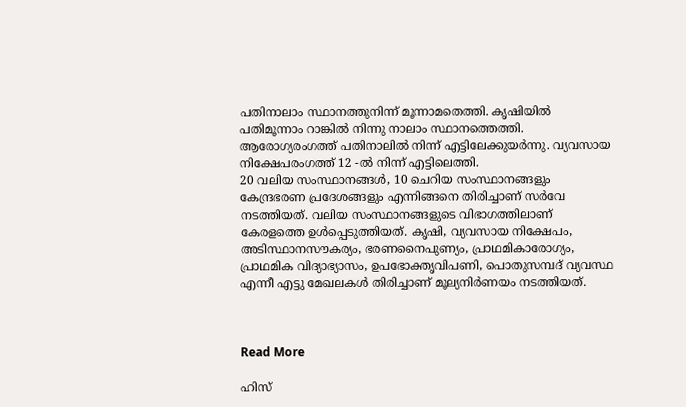പതിനാലാം സ്ഥാനത്തുനിന്ന് മൂന്നാമതെത്തി. കൃഷിയില്‍ പതിമൂന്നാം റാങ്കില്‍ നിന്നു നാലാം സ്ഥാനത്തെത്തി. ആരോഗ്യരംഗത്ത് പതിനാലില്‍ നിന്ന് എട്ടിലേക്കുയര്‍ന്നു. വ്യവസായ നിക്ഷേപരംഗത്ത് 12 -ല്‍ നിന്ന് എട്ടിലെത്തി.
20 വലിയ സംസ്ഥാനങ്ങള്‍, 10 ചെറിയ സംസ്ഥാനങ്ങളും കേന്ദ്രഭരണ പ്രദേശങ്ങളും എന്നിങ്ങനെ തിരിച്ചാണ് സര്‍വേ നടത്തിയത്. വലിയ സംസ്ഥാനങ്ങളുടെ വിഭാഗത്തിലാണ് കേരളത്തെ ഉള്‍പ്പെടുത്തിയത്. കൃഷി, വ്യവസായ നിക്ഷേപം, അടിസ്ഥാനസൗകര്യം, ഭരണനൈപുണ്യം, പ്രാഥമികാരോഗ്യം, പ്രാഥമിക വിദ്യാഭ്യാസം, ഉപഭോക്തൃവിപണി, പൊതുസമ്പദ് വ്യവസ്ഥ എന്നീ എട്ടു മേഖലകള്‍ തിരിച്ചാണ് മൂല്യനിര്‍ണയം നടത്തിയത്.



Read More

ഹിസ്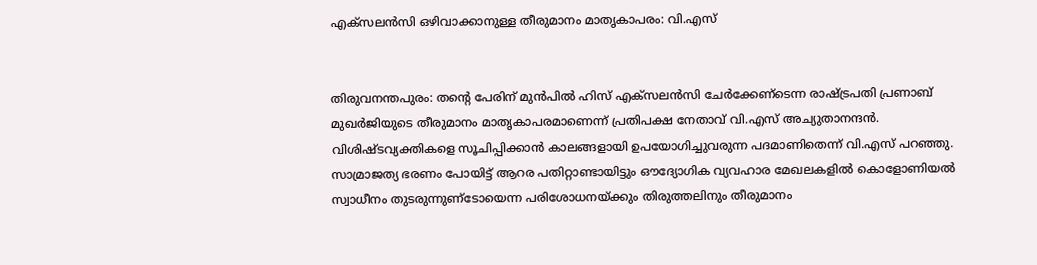എക്‌സലന്‍സി ഒഴിവാക്കാനുള്ള തീരുമാനം മാതൃകാപരം: വി.എസ്


തിരുവനന്തപുരം: തന്റെ പേരിന് മുന്‍പില്‍ ഹിസ് എക്‌സലന്‍സി ചേര്‍ക്കേണ്‌ടെന്ന രാഷ്ട്രപതി പ്രണാബ് മുഖര്‍ജിയുടെ തീരുമാനം മാതൃകാപരമാണെന്ന് പ്രതിപക്ഷ നേതാവ് വി.എസ് അച്യുതാനന്ദന്‍. വിശിഷ്ടവ്യക്തികളെ സൂചിപ്പിക്കാന്‍ കാലങ്ങളായി ഉപയോഗിച്ചുവരുന്ന പദമാണിതെന്ന് വി.എസ് പറഞ്ഞു. സാമ്രാജത്യ ഭരണം പോയിട്ട് ആറര പതിറ്റാണ്ടായിട്ടും ഔദ്യോഗിക വ്യവഹാര മേഖലകളില്‍ കൊളോണിയല്‍ സ്വാധീനം തുടരുന്നുണ്‌ടോയെന്ന പരിശോധനയ്ക്കും തിരുത്തലിനും തീരുമാനം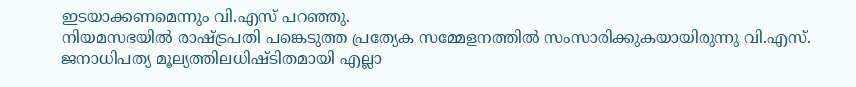ഇടയാക്കണമെന്നും വി.എസ് പറഞ്ഞു.
നിയമസഭയില്‍ രാഷ്ട്രപതി പങ്കെടുത്ത പ്രത്യേക സമ്മേളനത്തില്‍ സംസാരിക്കുകയായിരുന്നു വി.എസ്. ജനാധിപത്യ മൂല്യത്തിലധിഷ്ടിതമായി എല്ലാ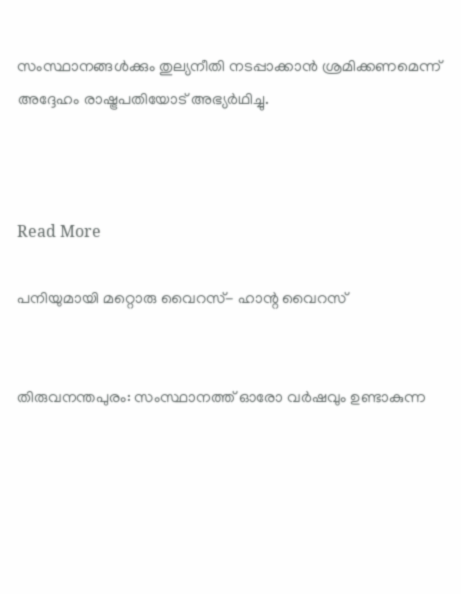സംസ്ഥാനങ്ങള്‍ക്കും തുല്യനീതി നടപ്പാക്കാന്‍ ശ്രമിക്കണമെന്ന് അദ്ദേഹം രാഷ്ട്രപതിയോട് അഭ്യര്‍ഥിച്ചു.



Read More

പനിയുമായി മറ്റൊരു വൈറസ്- ഹാന്റ വൈറസ്


തിരുവനന്തപുരം: സംസ്ഥാനത്ത് ഓരോ വര്‍ഷവും ഉണ്ടാകുന്ന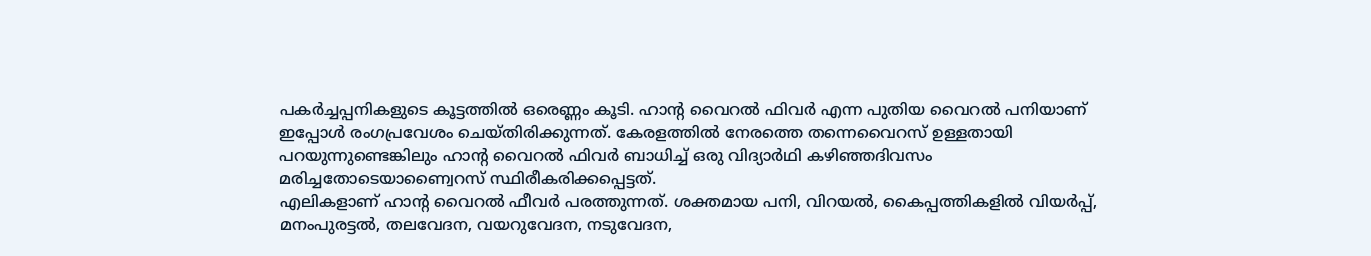പകര്‍ച്ചപ്പനികളുടെ കൂട്ടത്തില്‍ ഒരെണ്ണം കൂടി. ഹാന്റ വൈറല്‍ ഫിവര്‍ എന്ന പുതിയ വൈറല്‍ പനിയാണ് ഇപ്പോള്‍ രംഗപ്രവേശം ചെയ്തിരിക്കുന്നത്. കേരളത്തില്‍ നേരത്തെ തന്നെവൈറസ് ഉള്ളതായി പറയുന്നുണ്ടെങ്കിലും ഹാന്റ വൈറല്‍ ഫിവര്‍ ബാധിച്ച് ഒരു വിദ്യാര്‍ഥി കഴിഞ്ഞദിവസം മരിച്ചതോടെയാണ്വൈറസ് സ്ഥിരീകരിക്കപ്പെട്ടത്.
എലികളാണ് ഹാന്റ വൈറല്‍ ഫീവര്‍ പരത്തുന്നത്. ശക്തമായ പനി, വിറയല്‍, കൈപ്പത്തികളില്‍ വിയര്‍പ്പ്, മനംപുരട്ടല്‍, തലവേദന, വയറുവേദന, നടുവേദന,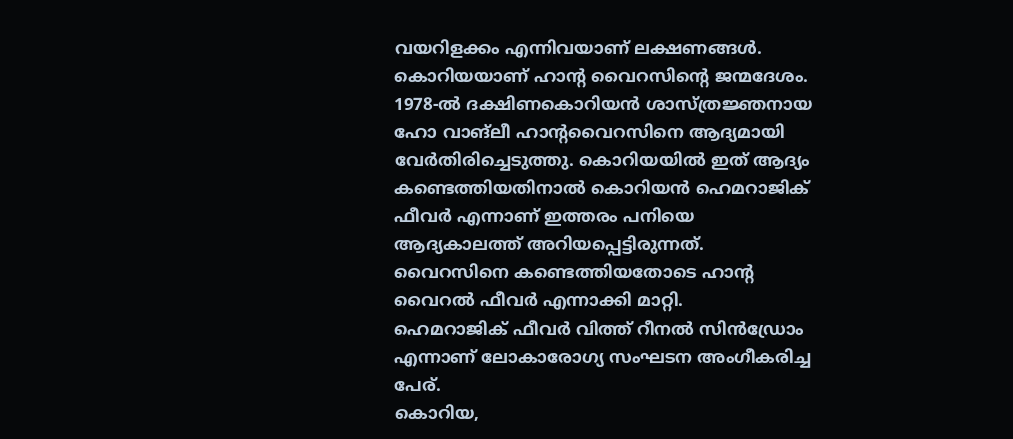വയറിളക്കം എന്നിവയാണ് ലക്ഷണങ്ങള്‍.
കൊറിയയാണ് ഹാന്റ വൈറസിന്റെ ജന്മദേശം. 1978-ല്‍ ദക്ഷിണകൊറിയന്‍ ശാസ്ത്രജ്ഞനായ ഹോ വാങ്‌ലീ ഹാന്റവൈറസിനെ ആദ്യമായി വേര്‍തിരിച്ചെടുത്തു. കൊറിയയില്‍ ഇത് ആദ്യം കണ്ടെത്തിയതിനാല്‍ കൊറിയന്‍ ഹെമറാജിക് ഫീവര്‍ എന്നാണ് ഇത്തരം പനിയെ ആദ്യകാലത്ത് അറിയപ്പെട്ടിരുന്നത്. വൈറസിനെ കണ്ടെത്തിയതോടെ ഹാന്റ വൈറല്‍ ഫീവര്‍ എന്നാക്കി മാറ്റി.
ഹെമറാജിക് ഫീവര്‍ വിത്ത് റീനല്‍ സിന്‍ഡ്രോം എന്നാണ് ലോകാരോഗ്യ സംഘടന അംഗീകരിച്ച പേര്.
കൊറിയ,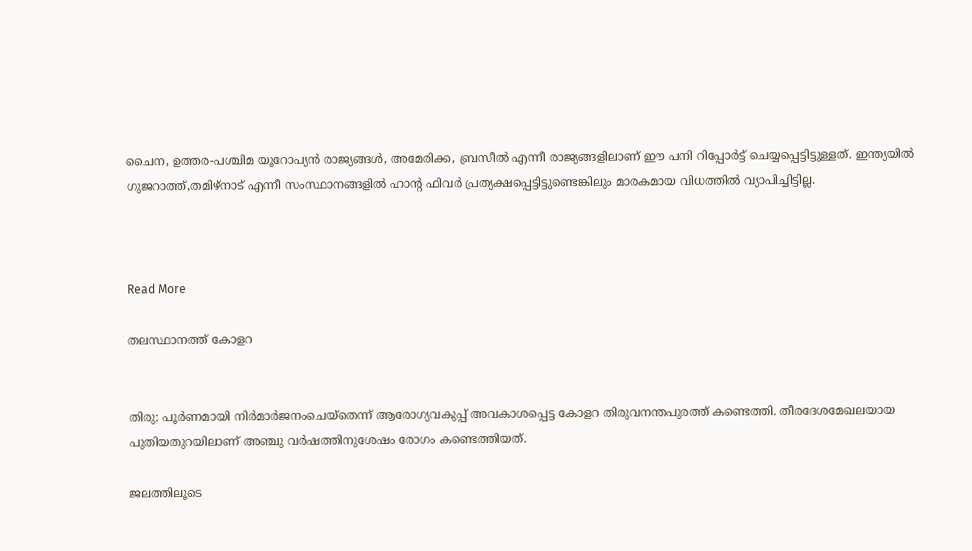ചൈന, ഉത്തര-പശ്ചിമ യൂറോപ്യന്‍ രാജ്യങ്ങള്‍, അമേരിക്ക, ബ്രസീല്‍ എന്നീ രാജ്യങ്ങളിലാണ് ഈ പനി റിപ്പോര്‍ട്ട് ചെയ്യപ്പെട്ടിട്ടുള്ളത്. ഇന്ത്യയില്‍ ഗുജറാത്ത്,തമിഴ്‌നാട് എന്നീ സംസ്ഥാനങ്ങളില്‍ ഹാന്റ ഫിവര്‍ പ്രത്യക്ഷപ്പെട്ടിട്ടുണ്ടെങ്കിലും മാരകമായ വിധത്തില്‍ വ്യാപിച്ചിട്ടില്ല.



Read More

തലസ്ഥാനത്ത് കോളറ


തിരു: പൂര്‍ണമായി നിര്‍മാര്‍ജനംചെയ്തെന്ന് ആരോഗ്യവകുപ്പ് അവകാശപ്പെട്ട കോളറ തിരുവനന്തപുരത്ത് കണ്ടെത്തി. തീരദേശമേഖലയായ പുതിയതുറയിലാണ് അഞ്ചു വര്‍ഷത്തിനുശേഷം രോഗം കണ്ടെത്തിയത്.

ജലത്തിലൂടെ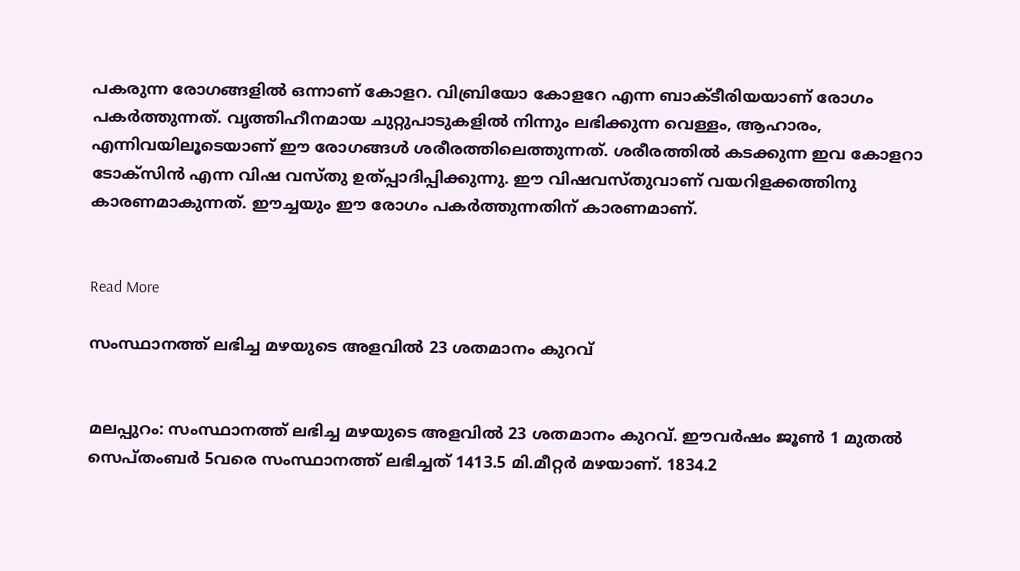പകരുന്ന രോഗങ്ങളില്‍ ഒന്നാണ് കോളറ. വിബ്രിയോ കോളറേ എന്ന ബാക്ടീരിയയാണ് രോഗം പകര്‍ത്തുന്നത്. വൃത്തിഹീനമായ ചുറ്റുപാടുകളില്‍ നിന്നും ലഭിക്കുന്ന വെള്ളം, ആഹാരം, എന്നിവയിലൂടെയാണ് ഈ രോഗങ്ങള്‍ ശരീരത്തിലെത്തുന്നത്. ശരീരത്തില്‍ കടക്കുന്ന ഇവ കോളറാ ടോക്‌സിന്‍ എന്ന വിഷ വസ്തു ഉത്പ്പാദിപ്പിക്കുന്നു. ഈ വിഷവസ്തുവാണ് വയറിളക്കത്തിനു കാരണമാകുന്നത്. ഈച്ചയും ഈ രോഗം പകര്‍ത്തുന്നതിന് കാരണമാണ്.


Read More

സംസ്ഥാനത്ത് ലഭിച്ച മഴയുടെ അളവില്‍ 23 ശതമാനം കുറവ്


മലപ്പുറം: സംസ്ഥാനത്ത് ലഭിച്ച മഴയുടെ അളവില്‍ 23 ശതമാനം കുറവ്. ഈവര്‍ഷം ജൂണ്‍ 1 മുതല്‍ സെപ്തംബര്‍ 5വരെ സംസ്ഥാനത്ത് ലഭിച്ചത് 1413.5 മി.മീറ്റര്‍ മഴയാണ്. 1834.2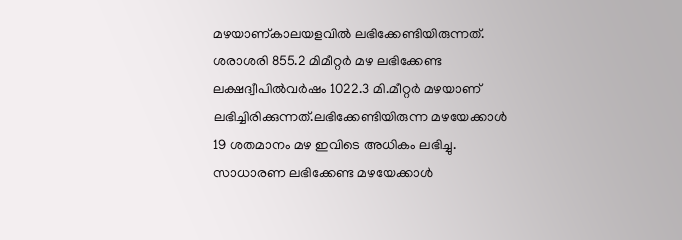മഴയാണ്കാലയളവില്‍ ലഭിക്കേണ്ടിയിരുന്നത്.
ശരാശരി 855.2 മിമീറ്റര്‍ മഴ ലഭിക്കേണ്ട ലക്ഷദ്വീപില്‍വര്‍ഷം 1022.3 മി.മീറ്റര്‍ മഴയാണ് ലഭിച്ചിരിക്കുന്നത്.ലഭിക്കേണ്ടിയിരുന്ന മഴയേക്കാള്‍ 19 ശതമാനം മഴ ഇവിടെ അധികം ലഭിച്ചു.
സാധാരണ ലഭിക്കേണ്ട മഴയേക്കാള്‍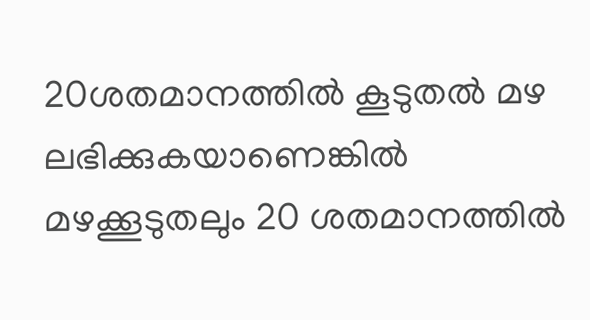20ശതമാനത്തില്‍ കൂടുതല്‍ മഴ ലഭിക്കുകയാണെങ്കില്‍ മഴക്കൂടുതലും 20 ശതമാനത്തില്‍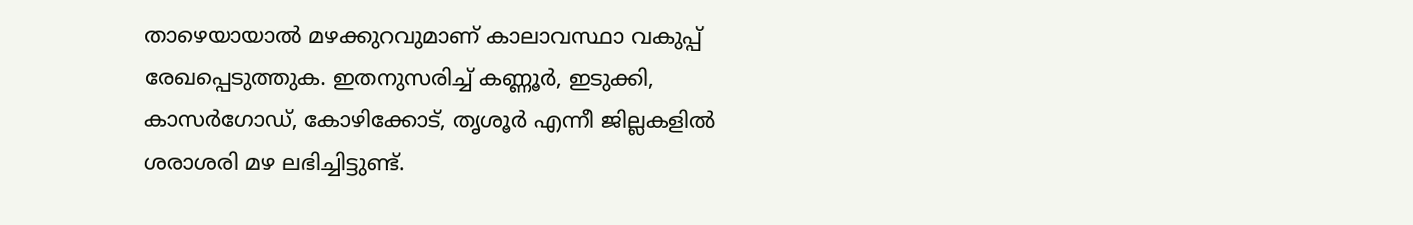താഴെയായാല്‍ മഴക്കുറവുമാണ് കാലാവസ്ഥാ വകുപ്പ് രേഖപ്പെടുത്തുക. ഇതനുസരിച്ച് കണ്ണൂര്‍, ഇടുക്കി, കാസര്‍ഗോഡ്, കോഴിക്കോട്, തൃശൂര്‍ എന്നീ ജില്ലകളില്‍ ശരാശരി മഴ ലഭിച്ചിട്ടുണ്ട്.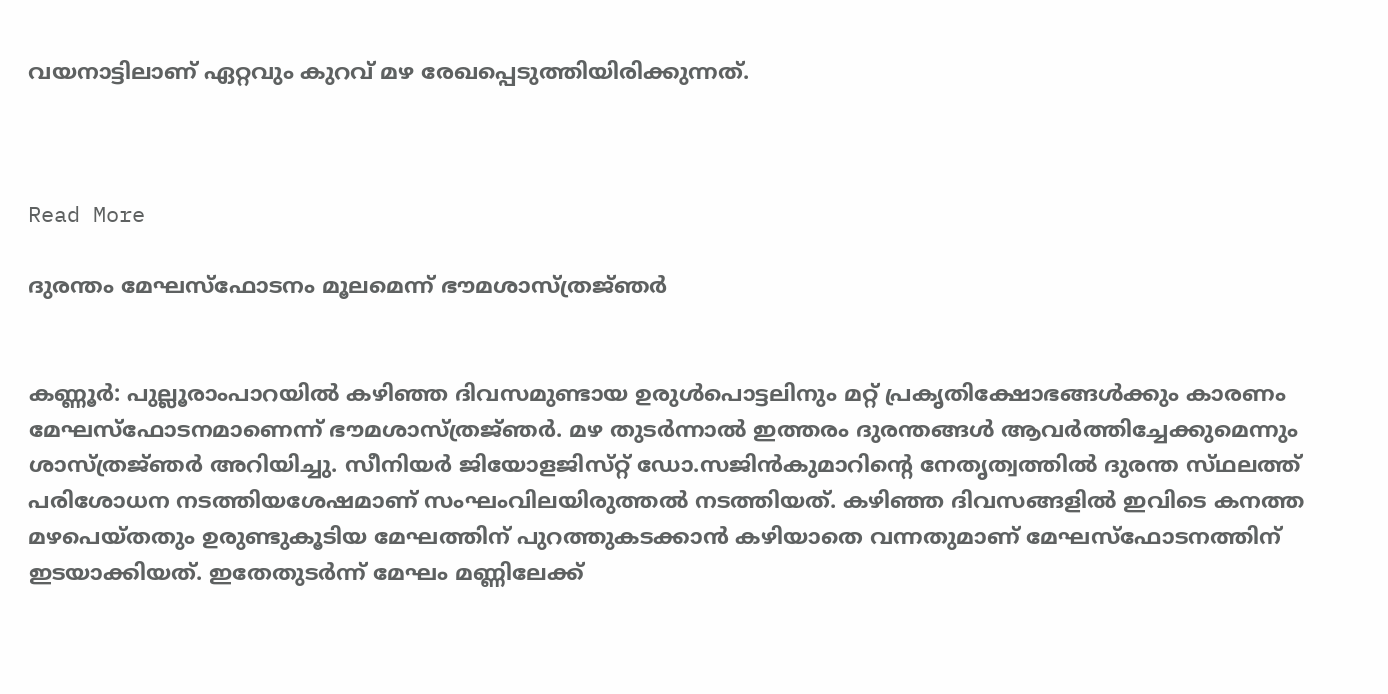വയനാട്ടിലാണ് ഏറ്റവും കുറവ് മഴ രേഖപ്പെടുത്തിയിരിക്കുന്നത്.



Read More

ദുരന്തം മേഘസ്‌ഫോടനം മൂലമെന്ന്‌ ഭൗമശാസ്‌ത്രജ്‌ഞര്‍‍‍‍


കണ്ണൂര്‍: പുല്ലൂരാംപാറയില്‍ കഴിഞ്ഞ ദിവസമുണ്ടായ ഉരുള്‍പൊട്ടലിനും മറ്റ്‌ പ്രകൃതിക്ഷോഭങ്ങള്‍ക്കും കാരണം മേഘസ്‌ഫോടനമാണെന്ന്‌ ഭൗമശാസ്‌ത്രജ്‌ഞര്‍. മഴ തുടര്‍ന്നാല്‍ ഇത്തരം ദുരന്തങ്ങള്‍ ആവര്‍ത്തിച്ചേക്കുമെന്നും ശാസ്‌ത്രജ്‌ഞര്‍ അറിയിച്ചു. സീനിയര്‍ ജിയോളജിസ്‌റ്റ് ഡോ.സജിന്‍കുമാറിന്റെ നേതൃത്വത്തില്‍ ദുരന്ത സ്‌ഥലത്ത്‌ പരിശോധന നടത്തിയശേഷമാണ്‌ സംഘംവിലയിരുത്തല്‍ നടത്തിയത്‌. കഴിഞ്ഞ ദിവസങ്ങളില്‍ ഇവിടെ കനത്ത മഴപെയ്തതും ഉരുണ്ടുകൂടിയ മേഘത്തിന് പുറത്തുകടക്കാന്‍ കഴിയാതെ വന്നതുമാണ് മേഘസ്‌ഫോടനത്തിന് ഇടയാക്കിയത്. ഇതേതുടര്‍ന്ന് മേഘം മണ്ണിലേക്ക്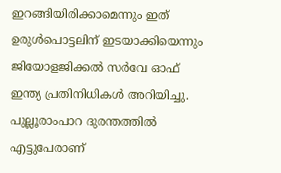ഇറങ്ങിയിരിക്കാമെന്നും ഇത് ഉരുള്‍പൊട്ടലിന് ഇടയാക്കിയെന്നും ജിയോളജിക്കല്‍ സര്‍വേ ഓഫ് ഇന്ത്യ പ്രതിനിധികള്‍ അറിയിച്ചു.
പുല്ലൂരാംപാറ ദുരന്തത്തില്‍ എട്ടുപേരാണ്‌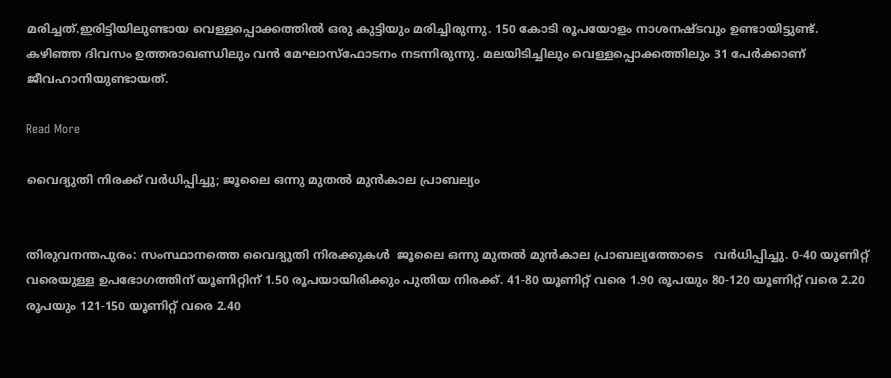മരിച്ചത്‌.ഇരിട്ടിയിലുണ്ടായ വെള്ളപ്പൊക്കത്തില്‍ ഒരു കുട്ടിയും മരിച്ചിരുന്നു. 150 കോടി രൂപയോളം നാശനഷ്‌ടവും ഉണ്ടായിട്ടുണ്ട്‌.
കഴിഞ്ഞ ദിവസം ഉത്തരാഖണ്ഡിലും വന്‍ മേഘാസ്ഫോടനം നടന്നിരുന്നു. മലയിടിച്ചിലും വെള്ളപ്പൊക്കത്തിലും 31 പേര്‍ക്കാണ് ജീവഹാനിയുണ്ടായത്.

Read More

വൈദ്യുതി നിരക്ക് വര്‍ധിപ്പിച്ചു; ജൂലൈ ഒന്നു മുതല്‍ മുന്‍കാല പ്രാബല്യം


തിരുവനന്തപുരം: സംസ്ഥാനത്തെ വൈദ്യുതി നിരക്കുകള്‍  ജൂലൈ ഒന്നു മുതല്‍ മുന്‍കാല പ്രാബല്യത്തോടെ   വര്‍ധിപ്പിച്ചു. 0-40 യൂണിറ്റ് വരെയുള്ള ഉപഭോഗത്തിന് യൂണിറ്റിന് 1.50 രൂപയായിരിക്കും പുതിയ നിരക്ക്. 41-80 യൂണിറ്റ് വരെ 1.90 രൂപയും 80-120 യൂണിറ്റ് വരെ 2.20 രൂപയും 121-150 യൂണിറ്റ് വരെ 2.40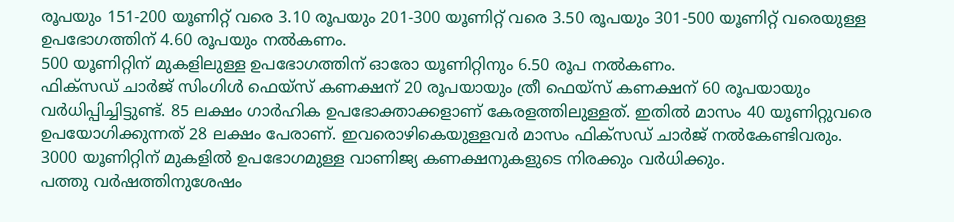രൂപയും 151-200 യൂണിറ്റ് വരെ 3.10 രൂപയും 201-300 യൂണിറ്റ് വരെ 3.50 രൂപയും 301-500 യൂണിറ്റ് വരെയുള്ള ഉപഭോഗത്തിന് 4.60 രൂപയും നല്‍കണം.
500 യൂണിറ്റിന് മുകളിലുള്ള ഉപഭോഗത്തിന് ഓരോ യൂണിറ്റിനും 6.50 രൂപ നല്‍കണം.
ഫിക്‌സഡ് ചാര്‍ജ് സിംഗിള്‍ ഫെയ്‌സ് കണക്ഷന് 20 രൂപയായും ത്രീ ഫെയ്‌സ് കണക്ഷന് 60 രൂപയായും വര്‍ധിപ്പിച്ചിട്ടുണ്ട്. 85 ലക്ഷം ഗാര്‍ഹിക ഉപഭോക്താക്കളാണ് കേരളത്തിലുള്ളത്. ഇതില്‍ മാസം 40 യൂണിറ്റുവരെ ഉപയോഗിക്കുന്നത് 28 ലക്ഷം പേരാണ്. ഇവരൊഴികെയുള്ളവര്‍ മാസം ഫിക്‌സഡ് ചാര്‍ജ് നല്‍കേണ്ടിവരും. 3000 യൂണിറ്റിന് മുകളില്‍ ഉപഭോഗമുള്ള വാണിജ്യ കണക്ഷനുകളുടെ നിരക്കും വര്‍ധിക്കും.
പത്തു വര്‍ഷത്തിനുശേഷം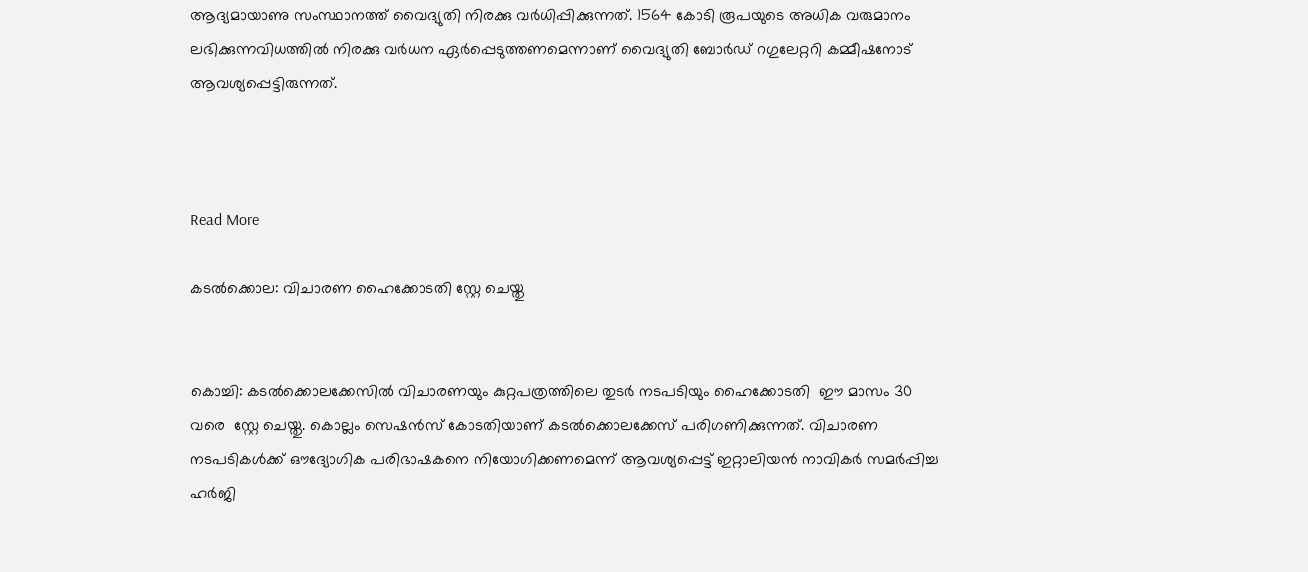ആദ്യമായാണു സംസ്ഥാനത്ത് വൈദ്യുതി നിരക്കു വര്‍ധിപ്പിക്കുന്നത്. 1564 കോടി രൂപയുടെ അധിക വരുമാനം ലഭിക്കുന്നവിധത്തില്‍ നിരക്കു വര്‍ധന ഏര്‍പ്പെടുത്തണമെന്നാണ് വൈദ്യുതി ബോര്‍ഡ് റഗുലേറ്ററി കമ്മീഷനോട് ആവശ്യപ്പെട്ടിരുന്നത്.



Read More

കടല്‍ക്കൊല: വിചാരണ ഹൈക്കോടതി സ്റ്റേ ചെയ്തു


കൊച്ചി: കടല്‍ക്കൊലക്കേസില്‍ വിചാരണയും കുറ്റപത്രത്തിലെ തുടര്‍ നടപടിയും ഹൈക്കോടതി  ഈ മാസം 30 വരെ  സ്റ്റേ ചെയ്തു. കൊല്ലം സെഷന്‍സ് കോടതിയാണ് കടല്‍ക്കൊലക്കേസ് പരിഗണിക്കുന്നത്. വിചാരണ നടപടികള്‍ക്ക് ഔദ്യോഗിക പരിഭാഷകനെ നിയോഗിക്കണമെന്ന് ആവശ്യപ്പെട്ട് ഇറ്റാലിയന്‍ നാവികര്‍ സമര്‍പ്പിച്ച ഹര്‍ജി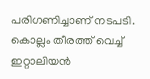പരിഗണിച്ചാണ് നടപടി. കൊല്ലം തീരത്ത് വെച്ച് ഇറ്റാലിയന്‍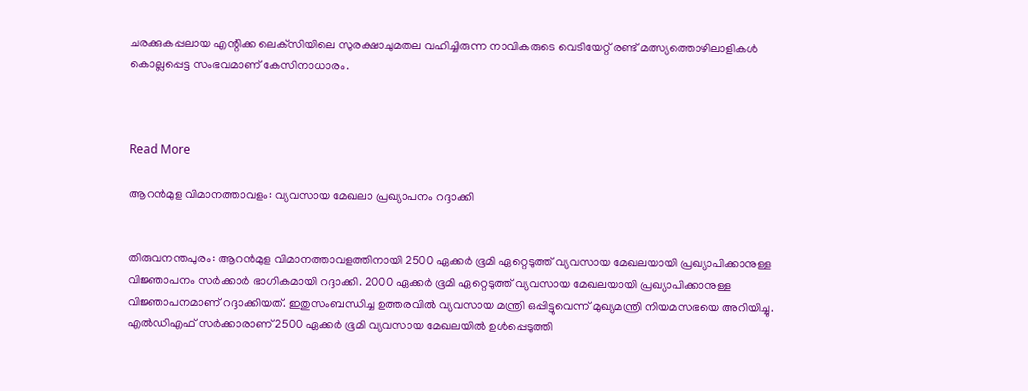ചരക്കുകപ്പലായ എന്റിക്ക ലെക്‌സിയിലെ സുരക്ഷാചുമതല വഹിച്ചിരുന്ന നാവികരുടെ വെടിയേറ്റ് രണ്ട് മത്സ്യത്തൊഴിലാളികള്‍ കൊല്ലപ്പെട്ട സംഭവമാണ് കേസിനാധാരം.



Read More

ആറന്‍മുള വിമാനത്താവളം: വ്യവസായ മേഖലാ പ്രഖ്യാപനം റദ്ദാക്കി


തിരുവനന്തപുരം: ആറന്‍മുള വിമാനത്താവളത്തിനായി 2500 ഏക്കര്‍ ഭൂമി ഏറ്റെടുത്ത് വ്യവസായ മേഖലയായി പ്രഖ്യാപിക്കാനുള്ള വിജ്ഞാപനം സര്‍ക്കാര്‍ ഭാഗികമായി റദ്ദാക്കി. 2000 ഏക്കര്‍ ഭൂമി ഏറ്റെടുത്ത് വ്യവസായ മേഖലയായി പ്രഖ്യാപിക്കാനുള്ള വിജ്ഞാപനമാണ് റദ്ദാക്കിയത്. ഇതുസംബന്ധിച്ച ഉത്തരവില്‍ വ്യവസായ മന്ത്രി ഒപ്പിട്ടുവെന്ന് മുഖ്യമന്ത്രി നിയമസഭയെ അറിയിച്ചു.
എല്‍ഡിഎഫ് സര്‍ക്കാരാണ് 2500 ഏക്കര്‍ ഭൂമി വ്യവസായ മേഖലയില്‍ ഉള്‍പ്പെടുത്തി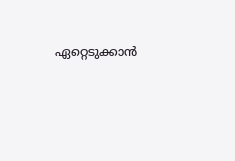ഏറ്റെടുക്കാന്‍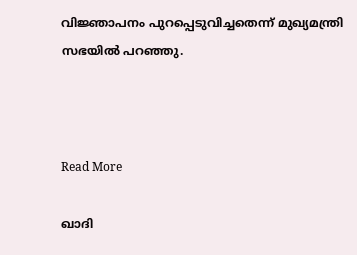വിജ്ഞാപനം പുറപ്പെടുവിച്ചതെന്ന് മുഖ്യമന്ത്രി സഭയില്‍ പറഞ്ഞു.



Read More

ഖാദി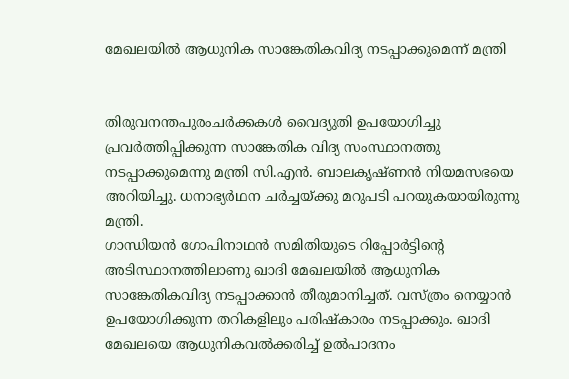മേഖലയില്‍ ആധുനിക സാങ്കേതികവിദ്യ നടപ്പാക്കുമെന്ന് മന്ത്രി


തിരുവനന്തപുരംചര്‍ക്കകള്‍ വൈദ്യുതി ഉപയോഗിച്ചു പ്രവര്‍ത്തിപ്പിക്കുന്ന സാങ്കേതിക വിദ്യ സംസ്ഥാനത്തു നടപ്പാക്കുമെന്നു മന്ത്രി സി.എന്‍. ബാലകൃഷ്ണന്‍ നിയമസഭയെ അറിയിച്ചു. ധനാഭ്യര്‍ഥന ചര്‍ച്ചയ്ക്കു മറുപടി പറയുകയായിരുന്നു മന്ത്രി.
ഗാന്ധിയന്‍ ഗോപിനാഥന്‍ സമിതിയുടെ റിപ്പോര്‍ട്ടിന്റെ അടിസ്ഥാനത്തിലാണു ഖാദി മേഖലയില്‍ ആധുനിക സാങ്കേതികവിദ്യ നടപ്പാക്കാന്‍ തീരുമാനിച്ചത്. വസ്ത്രം നെയ്യാന്‍ ഉപയോഗിക്കുന്ന തറികളിലും പരിഷ്‌കാരം നടപ്പാക്കും. ഖാദി മേഖലയെ ആധുനികവല്‍ക്കരിച്ച് ഉല്‍പാദനം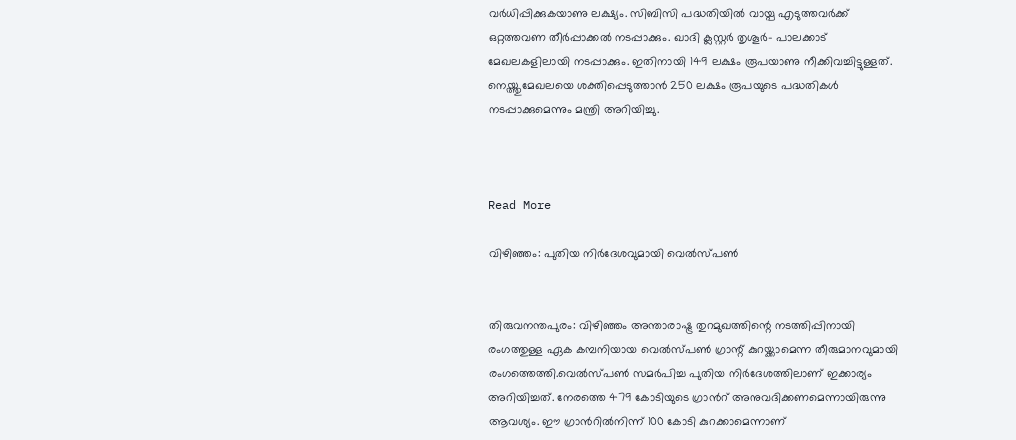വര്‍ധിപ്പിക്കുകയാണു ലക്ഷ്യം. സിബിസി പദ്ധതിയില്‍ വായ്പ എടുത്തവര്‍ക്ക് ഒറ്റത്തവണ തീര്‍പ്പാക്കല്‍ നടപ്പാക്കും. ഖാദി ക്ലസ്റ്റര്‍ തൃശൂര്‍- പാലക്കാട് മേഖലകളിലായി നടപ്പാക്കും. ഇതിനായി 149 ലക്ഷം രൂപയാണു നീക്കിവച്ചിട്ടുള്ളത്. നെയ്ത്തുമേഖലയെ ശക്തിപ്പെടുത്താന്‍ 250 ലക്ഷം രൂപയുടെ പദ്ധതികള്‍ നടപ്പാക്കുമെന്നും മന്ത്രി അറിയിച്ചു.



Read More

വിഴിഞ്ഞം: പുതിയ നിര്‍ദേശവുമായി വെല്‍സ്പണ്‍


തിരുവനന്തപുരം: വിഴിഞ്ഞം അന്താരാഷ്ട്ര തുറമുഖത്തിന്റെ നടത്തിപ്പിനായി രംഗത്തുള്ള ഏക കമ്പനിയായ വെല്‍സ്പണ്‍ ഗ്രാന്റ് കുറയ്ക്കാമെന്ന തീരുമാനവുമായി രംഗത്തെത്തി.വെല്‍സ്പണ്‍ സമര്‍പിച്ച പുതിയ നിര്‍ദേശത്തിലാണ് ഇക്കാര്യം അറിയിച്ചത്. നേരത്തെ 479 കോടിയുടെ ഗ്രാന്‍റ് അനുവദിക്കണമെന്നായിരുന്നു ആവശ്യം. ഈ ഗ്രാന്‍റില്‍നിന്ന് 100 കോടി കുറക്കാമെന്നാണ്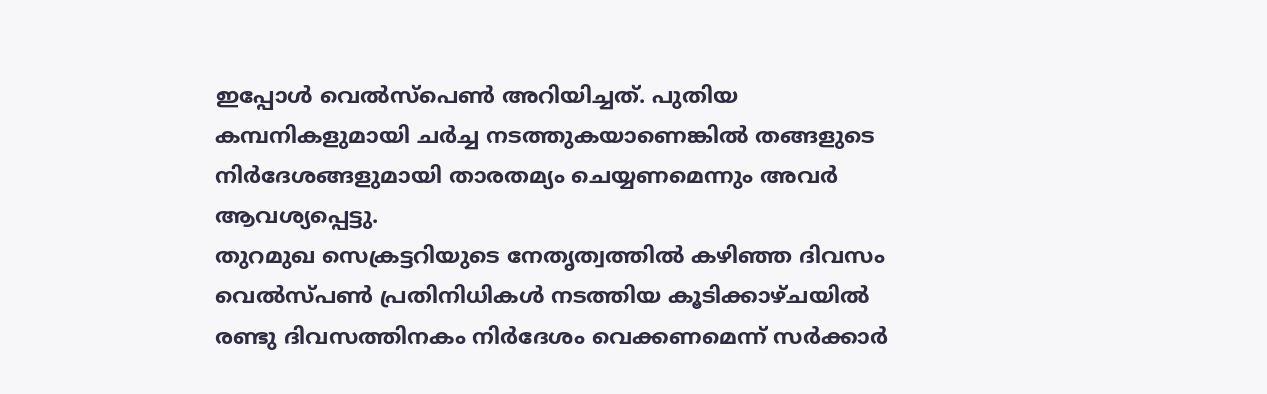ഇപ്പോള്‍ വെല്‍സ്പെണ്‍ അറിയിച്ചത്. പുതിയ കമ്പനികളുമായി ചര്‍ച്ച നടത്തുകയാണെങ്കില്‍ തങ്ങളുടെ നിര്‍ദേശങ്ങളുമായി താരതമ്യം ചെയ്യണമെന്നും അവര്‍ ആവശ്യപ്പെട്ടു.
തുറമുഖ സെക്രട്ടറിയുടെ നേതൃത്വത്തില്‍ കഴിഞ്ഞ ദിവസം വെല്‍സ്പണ്‍ പ്രതിനിധികള്‍ നടത്തിയ കൂടിക്കാഴ്ചയില്‍ രണ്ടു ദിവസത്തിനകം നിര്‍ദേശം വെക്കണമെന്ന് സര്‍ക്കാര്‍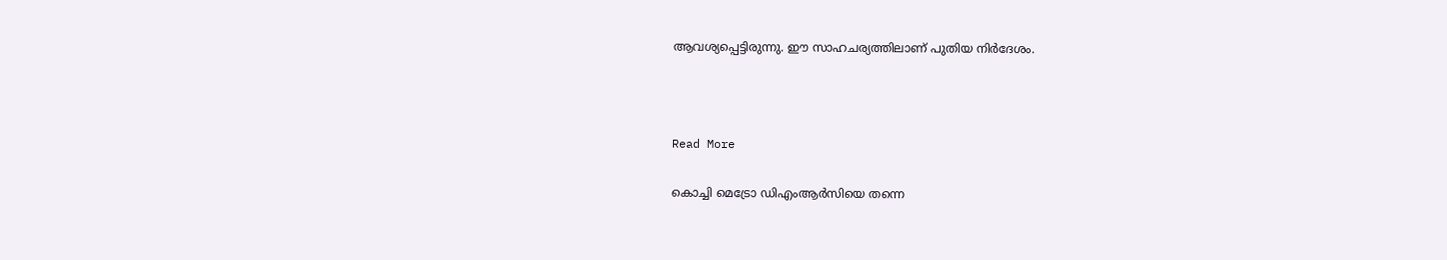ആവശ്യപ്പെട്ടിരുന്നു. ഈ സാഹചര്യത്തിലാണ് പുതിയ നിര്‍ദേശം.



Read More

കൊച്ചി മെട്രോ ഡിഎംആര്‍സിയെ തന്നെ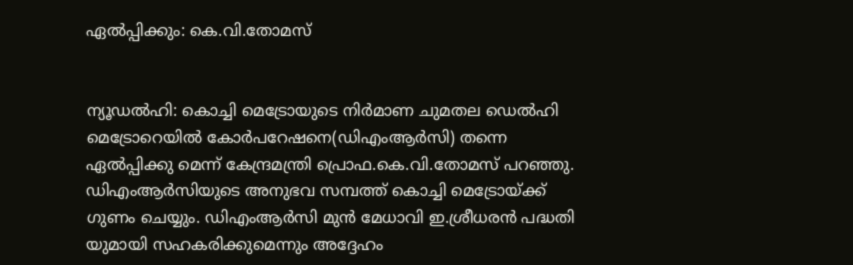ഏല്‍പ്പിക്കും: കെ.വി.തോമസ്


ന്യൂഡല്‍ഹി: കൊച്ചി മെട്രോയുടെ നിര്‍മാണ ചുമതല ഡെല്‍ഹി മെട്രോറെയില്‍ കോര്‍പറേഷനെ(ഡിഎംആര്‍സി) തന്നെ ഏല്‍പ്പിക്കു മെന്ന് കേന്ദ്രമന്ത്രി പ്രൊഫ.കെ.വി.തോമസ് പറഞ്ഞു.
ഡിഎംആര്‍സിയുടെ അനുഭവ സമ്പത്ത് കൊച്ചി മെട്രോയ്ക്ക് ഗുണം ചെയ്യും. ഡിഎംആര്‍സി മുന്‍ മേധാവി ഇ.ശ്രീധരന്‍ പദ്ധതി യുമായി സഹകരിക്കുമെന്നും അദ്ദേഹം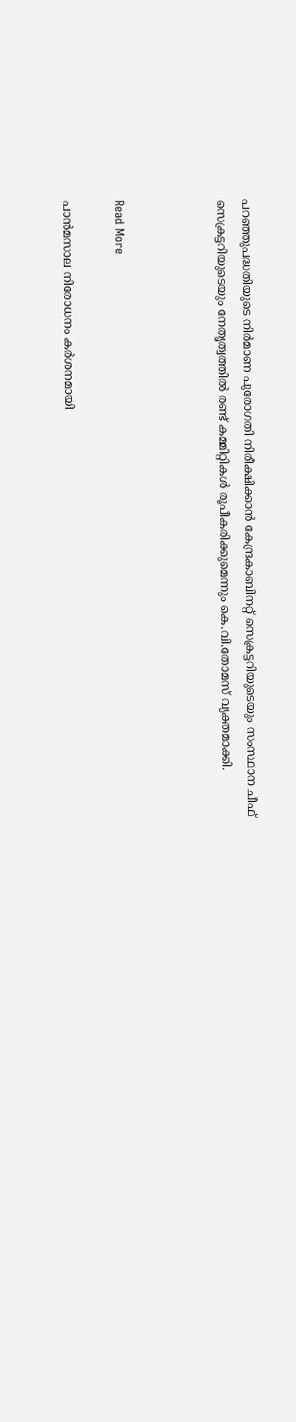പറഞ്ഞുപദ്ധതിയുടെ നിര്‍മാണ പുരോഗതി നിരീക്ഷിക്കാന്‍ കേന്ദ്രകാബിനറ്റ് സെക്രട്ടറിയുടെയും സംസ്ഥാന ചീഫ് സെക്രട്ടറിയുടെയും നേതൃത്വത്തില്‍ രണ്ട് കമ്മിറ്റികള്‍ രൂപീകരിക്കുമെന്നും കെ.വി.തോമസ് വ്യക്തമാക്കി.



Read More

പാന്‍മസാല നിരോധനം കര്‍ശനമായി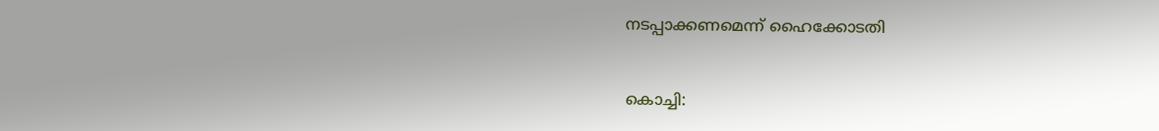നടപ്പാക്കണമെന്ന് ഹൈക്കോടതി


കൊച്ചി: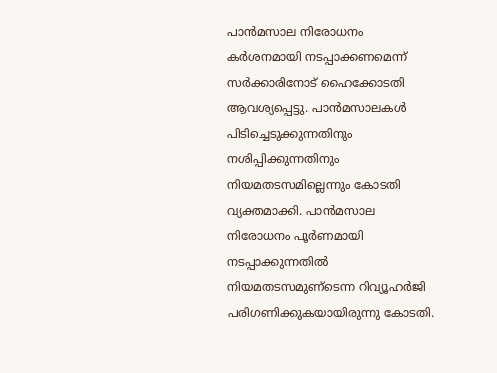പാന്‍മസാല നിരോധനം കര്‍ശനമായി നടപ്പാക്കണമെന്ന് സര്‍ക്കാരിനോട് ഹൈക്കോടതി ആവശ്യപ്പെട്ടു. പാന്‍മസാലകള്‍ പിടിച്ചെടുക്കുന്നതിനും നശിപ്പിക്കുന്നതിനും നിയമതടസമില്ലെന്നും കോടതി വ്യക്തമാക്കി. പാന്‍മസാല നിരോധനം പൂര്‍ണമായി നടപ്പാക്കുന്നതില്‍ നിയമതടസമുണ്‌ടെന്ന റിവ്യൂഹര്‍ജി പരിഗണിക്കുകയായിരുന്നു കോടതി.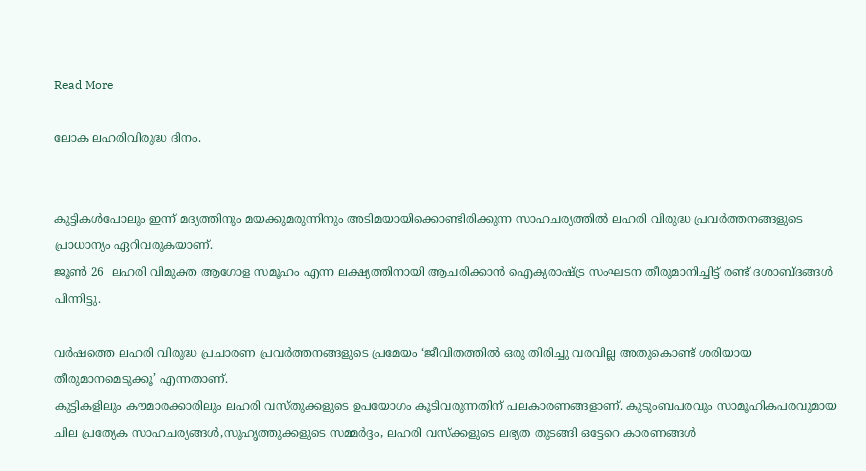Read More

ലോക ലഹരിവിരുദ്ധ ദിനം.


കുട്ടികള്‍പോലും ഇന്ന് മദ്യത്തിനും മയക്കുമരുന്നിനും അടിമയായിക്കൊണ്ടിരിക്കുന്ന സാഹചര്യത്തില്‍ ലഹരി വിരുദ്ധ പ്രവര്‍ത്തനങ്ങളുടെ പ്രാധാന്യം ഏറിവരുകയാണ്.
ജൂണ്‍ 26  ലഹരി വിമുക്ത ആഗോള സമൂഹം എന്ന ലക്ഷ്യത്തിനായി ആചരിക്കാന്‍ ഐക്യരാഷ്ട്ര സംഘടന തീരുമാനിച്ചിട്ട് രണ്ട് ദശാബ്ദങ്ങള്‍ പിന്നിട്ടു.

വര്‍ഷത്തെ ലഹരി വിരുദ്ധ പ്രചാരണ പ്രവര്‍ത്തനങ്ങളുടെ പ്രമേയം ‘ജീവിതത്തില്‍ ഒരു തിരിച്ചു വരവില്ല അതുകൊണ്ട് ശരിയായ തീരുമാനമെടുക്കൂ’ എന്നതാണ്.
കുട്ടികളിലും കൗമാരക്കാരിലും ലഹരി വസ്തുക്കളുടെ ഉപയോഗം കൂടിവരുന്നതിന് പലകാരണങ്ങളാണ്. കുടുംബപരവും സാമൂഹികപരവുമായ ചില പ്രത്യേക സാഹചര്യങ്ങള്‍,സുഹൃത്തുക്കളുടെ സമ്മര്‍ദ്ദം, ലഹരി വസ്‌ക്കളുടെ ലഭ്യത തുടങ്ങി ഒട്ടേറെ കാരണങ്ങള്‍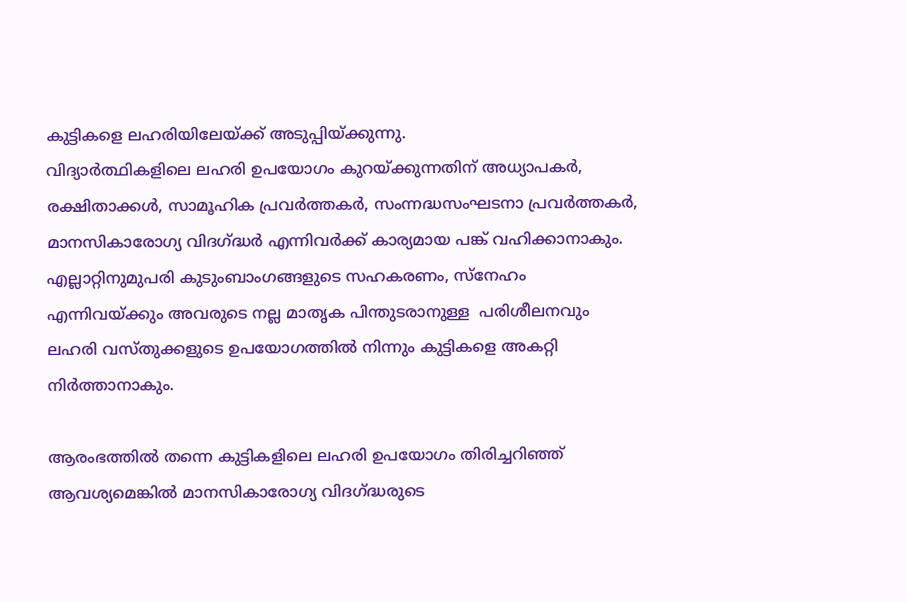കുട്ടികളെ ലഹരിയിലേയ്ക്ക് അടുപ്പിയ്ക്കുന്നു.
വിദ്യാര്‍ത്ഥികളിലെ ലഹരി ഉപയോഗം കുറയ്ക്കുന്നതിന് അധ്യാപകര്‍, രക്ഷിതാക്കള്‍, സാമൂഹിക പ്രവര്‍ത്തകര്‍, സംന്നദ്ധസംഘടനാ പ്രവര്‍ത്തകര്‍, മാനസികാരോഗ്യ വിദഗ്ദ്ധര്‍ എന്നിവര്‍ക്ക് കാര്യമായ പങ്ക് വഹിക്കാനാകും. എല്ലാറ്റിനുമുപരി കുടുംബാംഗങ്ങളുടെ സഹകരണം, സ്‌നേഹം എന്നിവയ്ക്കും അവരുടെ നല്ല മാതൃക പിന്തുടരാനുള്ള  പരിശീലനവും ലഹരി വസ്തുക്കളുടെ ഉപയോഗത്തില്‍ നിന്നും കുട്ടികളെ അകറ്റി നിര്‍ത്താനാകും.

ആരംഭത്തില്‍ തന്നെ കുട്ടികളിലെ ലഹരി ഉപയോഗം തിരിച്ചറിഞ്ഞ് ആവശ്യമെങ്കില്‍ മാനസികാരോഗ്യ വിദഗ്ദ്ധരുടെ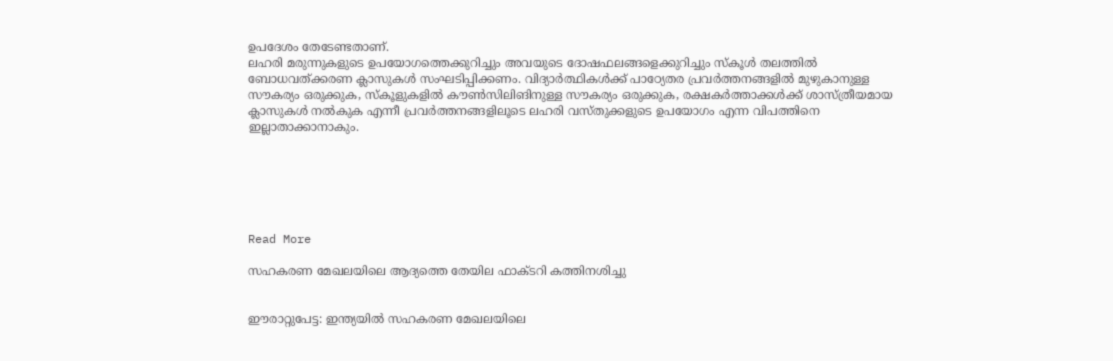ഉപദേശം തേടേണ്ടതാണ്.
ലഹരി മരുന്നുകളുടെ ഉപയോഗത്തെക്കുറിച്ചും അവയുടെ ദോഷഫലങ്ങളെക്കുറിച്ചും സ്‌കൂള്‍ തലത്തില്‍ ബോധവത്ക്കരണ ക്ലാസുകള്‍ സംഘടിപ്പിക്കണം. വിദ്യാര്‍ത്ഥികള്‍ക്ക് പാഠ്യേതര പ്രവര്‍ത്തനങ്ങളില്‍ മുഴുകാനുള്ള സൗകര്യം ഒരുക്കുക, സ്‌കൂളുകളില്‍ കൗണ്‍സിലിങിനുള്ള സൗകര്യം ഒരുക്കുക, രക്ഷകര്‍ത്താക്കള്‍ക്ക് ശാസ്ത്രീയമായ ക്ലാസുകള്‍ നല്‍കുക എന്നീ പ്രവര്‍ത്തനങ്ങളിലൂടെ ലഹരി വസ്തുക്കളുടെ ഉപയോഗം എന്ന വിപത്തിനെ ഇല്ലാതാക്കാനാകും.






Read More

സഹകരണ മേഖലയിലെ ആദ്യത്തെ തേയില ഫാക്ടറി കത്തിനശിച്ചു


ഈരാറ്റുപേട്ട: ഇന്ത്യയില്‍ സഹകരണ മേഖലയിലെ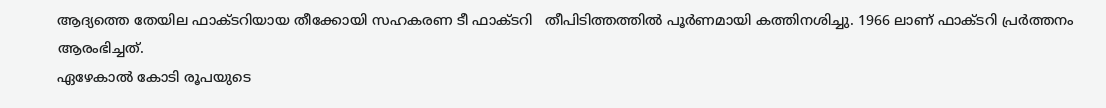ആദ്യത്തെ തേയില ഫാക്ടറിയായ തീക്കോയി സഹകരണ ടീ ഫാക്ടറി   തീപിടിത്തത്തില്‍ പൂര്‍ണമായി കത്തിനശിച്ചു. 1966 ലാണ് ഫാക്ടറി പ്രര്‍ത്തനം ആരംഭിച്ചത്.
ഏഴേകാല്‍ കോടി രൂപയുടെ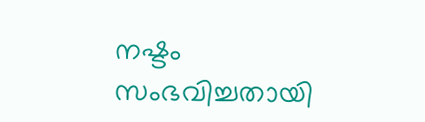നഷ്ടം സംഭവിച്ചതായി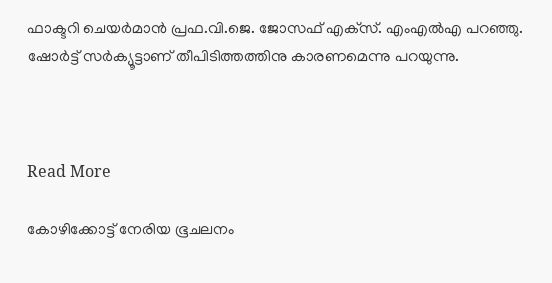ഫാക്ടറി ചെയര്‍മാന്‍ പ്രഫ.വി.ജെ. ജോസഫ് എക്‌സ്. എംഎല്‍എ പറഞ്ഞു. ഷോര്‍ട്ട് സര്‍ക്യൂട്ടാണ് തീപിടിത്തത്തിനു കാരണമെന്നു പറയുന്നു.



Read More

കോഴിക്കോട്ട് നേരിയ ഭൂചലനം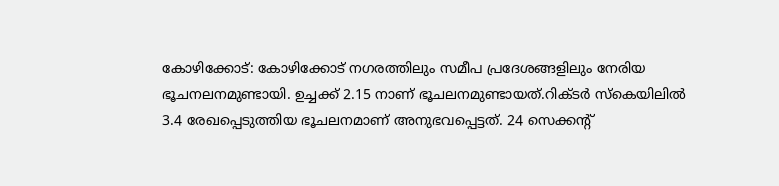കോഴിക്കോട്: കോഴിക്കോട് നഗരത്തിലും സമീപ പ്രദേശങ്ങളിലും നേരിയ ഭൂചനലനമുണ്ടായി. ഉച്ചക്ക് 2.15 നാണ് ഭൂചലനമുണ്ടായത്.റിക്ടര്‍ സ്കെയിലില്‍ 3.4 രേഖപ്പെടുത്തിയ ഭൂചലനമാണ് അനുഭവപ്പെട്ടത്. 24 സെക്കന്റ്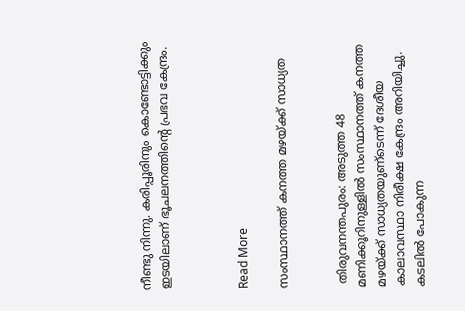നീണ്ടു നിന്നു. കരിപ്പൂരിനും കൊണ്ടോട്ടിക്കും ഇടയിലാണ് ഭൂചലനത്തിന്റെ പ്രഭവ കേന്ദ്രം.



Read More

സംസ്ഥാനത്ത് കനത്ത മഴയ്ക്ക് സാധ്യത


 തിരുവനന്തപുരം: അടുത്ത 48 മണിക്കൂറിനുള്ളില്‍ സംസ്ഥാനത്ത് കനത്ത മഴയ്ക്ക് സാധ്യതയുണ്‌ടെന്ന് ദേശീയ കാലാവസ്ഥാ നിരീക്ഷ കേന്ദ്രം അറിയിച്ചു. കടലില്‍ പോകുന്ന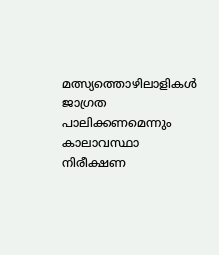മത്സ്യത്തൊഴിലാളികള്‍ ജാഗ്രത പാലിക്കണമെന്നും കാലാവസ്ഥാ നിരീക്ഷണ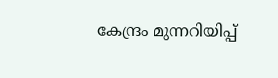കേന്ദ്രം മുന്നറിയിപ്പ്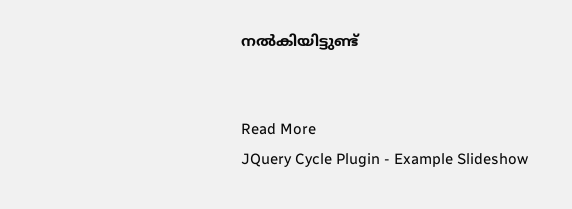നല്‍കിയിട്ടുണ്ട്


Read More
JQuery Cycle Plugin - Example Slideshow